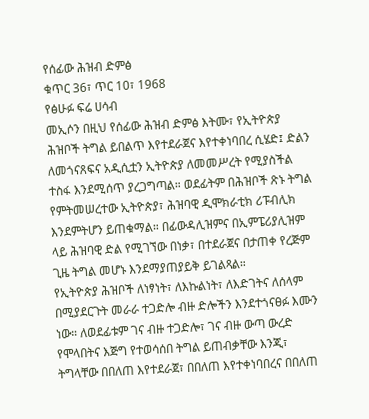የሰፊው ሕዝብ ድምፅ
ቁጥር 36፣ ጥር 10፣ 1968
የፅሁፉ ፍሬ ሀሳብ
መኢሶን በዚህ የሰፊው ሕዝብ ድምፅ እትሙ፣ የኢትዮጵያ ሕዝቦች ትግል ይበልጥ እየተደራጀና እየተቀነባበረ ሲሄድ፤ ድልን ለመጎናጸፍና አዲሲቷን ኢትዮጵያ ለመመሥረት የሚያስችል ተስፋ እንደሚሰጥ ያረጋግጣል። ወደፊትም በሕዝቦች ጽኑ ትግል የምትመሠረተው ኢትዮጵያ፣ ሕዝባዊ ዲሞክራቲክ ሪፑብሊክ እንደምትሆን ይጠቁማል። በፊውዳሊዝምና በኢምፔሪያሊዝም ላይ ሕዝባዊ ድል የሚገኘው በነቃ፣ በተደራጀና በታጠቀ የረጅም ጊዜ ትግል መሆኑ እንደማያጠያይቅ ይገልጻል።
የኢትዮጵያ ሕዝቦች ለነፃነት፣ ለእኩልነት፣ ለእድገትና ለሰላም በሚያደርጉት መራራ ተጋድሎ ብዙ ድሎችን እንደተጎናፀፉ እሙን ነው። ለወደፊቱም ገና ብዙ ተጋድሎ፣ ገና ብዙ ውጣ ውረድ የሞላበትና እጅግ የተወሳሰበ ትግል ይጠብቃቸው እንጂ፣ ትግላቸው በበለጠ እየተደራጀ፣ በበለጠ እየተቀነባበረና በበለጠ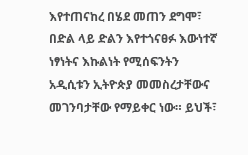እየተጠናከረ በሄደ መጠን ደግሞ፣ በድል ላይ ድልን እየተጎናፀፉ እውነተኛ ነፃነትና እኩልነት የሚሰፍንትን አዲሲቱን ኢትዮጵያ መመስረታቸውና መገንባታቸው የማይቀር ነው። ይህች፣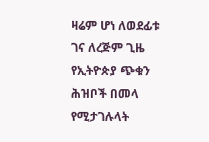ዛሬም ሆነ ለወደፊቱ ገና ለረጅም ጊዜ የኢትዮጵያ ጭቁን ሕዝቦች በመላ የሚታገሉላት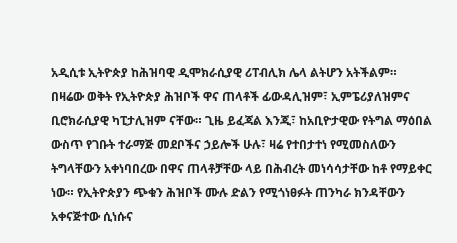አዲሲቱ ኢትዮጵያ ከሕዝባዊ ዲሞክራሲያዊ ሪፐብሊክ ሌላ ልትሆን አትችልም።
በዛሬው ወቅት የኢትዮጵያ ሕዝቦች ዋና ጠላቶች ፊውዳሊዝም፣ ኢምፔሪያለዝምና ቢሮክራሲያዊ ካፒታሊዝም ናቸው። ጊዜ ይፈጃል እንጂ፣ ከአቢዮታዊው የትግል ማዕበል ውስጥ የገቡት ተራማጅ መደቦችና ኃይሎች ሁሉ፣ ዛሬ የተበታተነ የሚመስለውን ትግላቸውን አቀነባበረው በዋና ጠላቶቻቸው ላይ በሕብረት መነሳሳታቸው ከቶ የማይቀር ነው። የኢትዮጵያን ጭቁን ሕዝቦች ሙሉ ድልን የሚጎነፀፉት ጠንካራ ክንዳቸውን አቀናጅተው ሲነሱና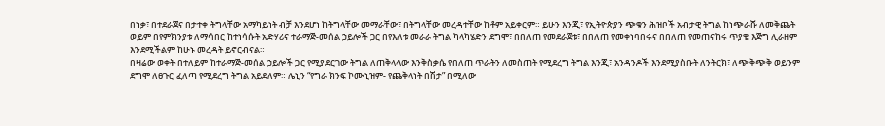በነቃ፣ በተደራጀና በታተቀ ትግላቸው አማካይነት ብቻ እንደሆነ ከትግላቸው መማራቸው፣ በትግላቸው መረዳተቸው ከቶም አይቀርም። ይሁን እንጂ፣ የኢትዮጵያን ጭቁን ሕዝቦች አብታዊ ትግል ከነጭራሹ ለመቅጨት ወይም በየምክንያቱ ለማሳበር ከተነሳሱት አድሃሪና ተራማጅ-መሰል ኃይሎች ጋር በየእለቱ መራራ ትግል ካላካሄድን ደግሞ፣ በበለጠ የመደራጀቱ፣ በበለጠ የመቀነባበሩና በበለጠ የመጠናከሩ ጥያቄ እጅግ ሊራዘም እንደሚችልም ከሁኑ መረዳት ይኖርብናል።
በዛሬው ወቀት በተለይም ከተራማጅ-መሰል ኃይሎች ጋር የሚያደርገው ትግል ለጠቅላላው እንቅስቃሴ የበለጠ ጥራትን ለመስጠት የሚደረግ ትግል እንጂ፣ አንዳንዶች እንደሚያስቡት ለንትርክ፣ ለጭቅጭቅ ወይንም ደግሞ ለፀጉር ፈለጣ የሚደረግ ትግል አይደለም። ሌኒን “የግራ ክንፍ ኮሙኒዝም- የጨቅላነት በሽታ” በሚለው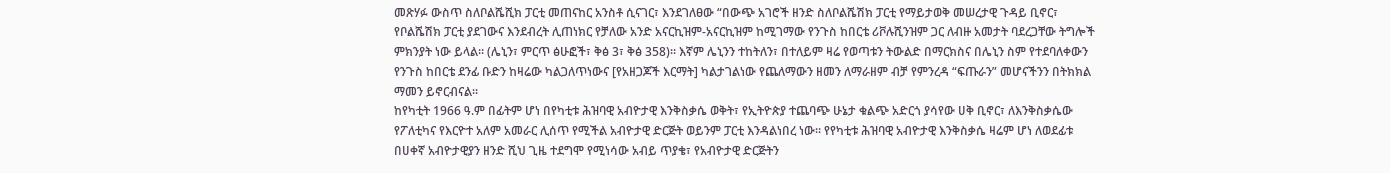መጽሃፉ ውስጥ ስለቦልሼሺክ ፓርቲ መጠናከር አንስቶ ሲናገር፣ እንደገለፀው “በውጭ አገሮች ዘንድ ስለቦልሼሽክ ፓርቲ የማይታወቅ መሠረታዊ ጉዳይ ቢኖር፣ የቦልሼሽክ ፓርቲ ያደገውና እንደብረት ሊጠነክር የቻለው አንድ አናርኪዝም-አናርኪዝም ከሚገማው የንጉስ ከበርቴ ሪቮሉሺንዝም ጋር ለብዙ አመታት ባደረጋቸው ትግሎች ምክንያት ነው ይላል። (ሌኒን፣ ምርጥ ፅሁፎች፣ ቅፅ 3፣ ቅፅ 358)። እኛም ሌኒንን ተከትለን፣ በተለይም ዛሬ የወጣቱን ትውልድ በማርክስና በሌኒን ስም የተደባለቀውን የንጉስ ከበርቴ ደንፊ ቡድን ከዛሬው ካልጋለጥነውና [የአዘጋጆች እርማት] ካልታገልነው የጨለማውን ዘመን ለማራዘም ብቻ የምንረዳ “ፍጡራን” መሆናችንን በትክክል ማመን ይኖርብናል።
ከየካቲት 1966 ዓ.ም በፊትም ሆነ በየካቲቱ ሕዝባዊ አብዮታዊ እንቅስቃሴ ወቅት፣ የኢትዮጵያ ተጨባጭ ሁኔታ ቁልጭ አድርጎ ያሳየው ሀቅ ቢኖር፣ ለእንቅስቃሴው የፖለቲካና የእርዮተ አለም አመራር ሊሰጥ የሚችል አብዮታዊ ድርጅት ወይንም ፓርቲ እንዳልነበረ ነው። የየካቲቱ ሕዝባዊ አብዮታዊ እንቅስቃሴ ዛሬም ሆነ ለወደፊቱ በሀቀኛ አብዮታዊያን ዘንድ ሺህ ጊዜ ተደግሞ የሚነሳው አብይ ጥያቄ፣ የአብዮታዊ ድርጅትን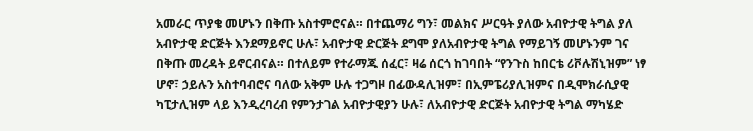አመራር ጥያቄ መሆኑን በቅጡ አስተምሮናል። በተጨማሪ ግን፣ መልክና ሥርዓት ያለው አብዮታዊ ትግል ያለ አብዮታዊ ድርጅት እንደማይኖር ሁሉ፣ አብዮታዊ ድርጅት ደግሞ ያለአብዮታዊ ትግል የማይገኝ መሆኑንም ገና በቅጡ መረዳት ይኖርብናል። በተለይም የተራማጁ ሰፈር፣ ዛሬ ሰርጎ ከገባበት “የንጉስ ከበርቴ ሪቮሉሽኒዝም” ነፃ ሆኖ፣ ኃይሉን አስተባብሮና ባለው አቅም ሁሉ ተጋግዞ በፊውዳሊዝም፣ በኢምፔሪያሊዝምና በዲሞክራሲያዊ ካፒታሊዝም ላይ እንዲረባረብ የምንታገል አብዮታዊያን ሁሉ፣ ለአብዮታዊ ድርጅት አብዮታዊ ትግል ማካሄድ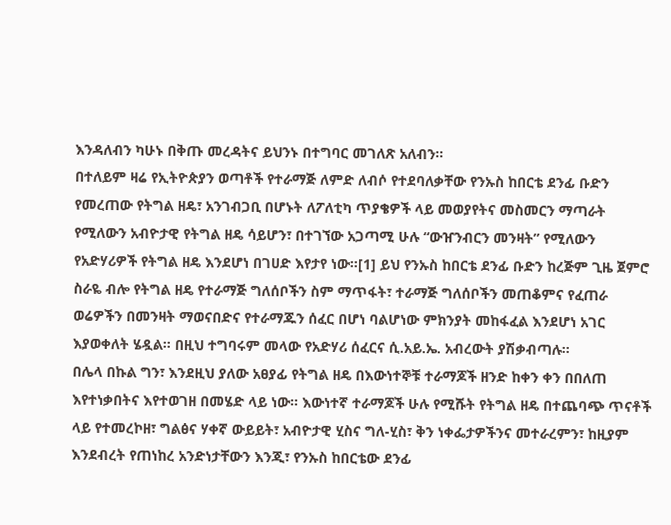እንዳለብን ካሁኑ በቅጡ መረዳትና ይህንኑ በተግባር መገለጽ አለብን።
በተለይም ዛሬ የኢትዮጵያን ወጣቶች የተራማጅ ለምድ ለብሶ የተደባለቃቸው የንኡስ ከበርቴ ደንፊ ቡድን የመረጠው የትግል ዘዴ፣ አንገብጋቢ በሆኑት ለፖለቲካ ጥያቄዎች ላይ መወያየትና መስመርን ማጣራት የሚለውን አብዮታዊ የትግል ዘዴ ሳይሆን፣ በተገኘው አጋጣሚ ሁሉ “ውዠንብርን መንዛት” የሚለውን የአድሃሪዎች የትግል ዘዴ እንደሆነ በገሀድ እየታየ ነው።[1] ይህ የንኡስ ከበርቴ ደንፊ ቡድን ከረጅም ጊዜ ጀምሮ ስራዬ ብሎ የትግል ዘዴ የተራማጅ ግለሰቦችን ስም ማጥፋት፣ ተራማጅ ግለሰቦችን መጠቆምና የፈጠራ ወሬዎችን በመንዛት ማወናበድና የተራማጁን ሰፈር በሆነ ባልሆነው ምክንያት መከፋፈል እንደሆነ አገር እያወቀለት ሄዷል። በዚህ ተግባሩም መላው የአድሃሪ ሰፈርና ሲ.አይ.ኤ. አብረውት ያሽቃብጣሉ።
በሌላ በኩል ግን፣ እንደዚህ ያለው አፀያፊ የትግል ዘዴ በእውነተኞቹ ተራማጆች ዘንድ ከቀን ቀን በበለጠ እየተነቃበትና እየተወገዘ በመሄድ ላይ ነው። እውነተኛ ተራማጆች ሁሉ የሚሹት የትግል ዘዴ በተጨባጭ ጥናቶች ላይ የተመረኮዘ፣ ግልፅና ሃቀኛ ውይይት፣ አብዮታዊ ሂስና ግለ-ሂስ፣ ቅን ነቀፌታዎችንና መተራረምን፣ ከዚያም እንደብረት የጠነከረ አንድነታቸውን እንጂ፣ የንኡስ ከበርቴው ደንፊ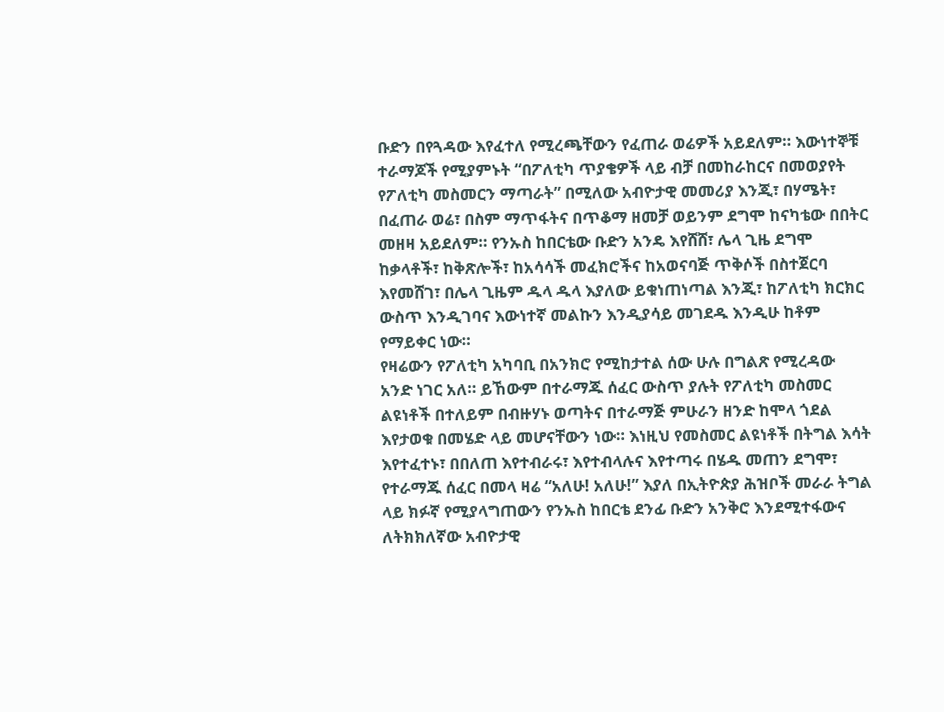ቡድን በየጓዳው እየፈተለ የሚረጫቸውን የፈጠራ ወሬዎች አይደለም። እውነተኞቹ ተራማጆች የሚያምኑት “በፖለቲካ ጥያቄዎች ላይ ብቻ በመከራከርና በመወያየት የፖለቲካ መስመርን ማጣራት” በሚለው አብዮታዊ መመሪያ እንጂ፣ በሃሜት፣ በፈጠራ ወሬ፣ በስም ማጥፋትና በጥቆማ ዘመቻ ወይንም ደግሞ ከናካቴው በበትር መዘዛ አይደለም። የንኡስ ከበርቴው ቡድን አንዴ እየሸሸ፣ ሌላ ጊዜ ደግሞ ከቃላቶች፣ ከቅጽሎች፣ ከአሳሳች መፈክሮችና ከአወናባጅ ጥቅሶች በስተጀርባ እየመሸገ፣ በሌላ ጊዜም ዱላ ዱላ እያለው ይቁነጠነጣል እንጂ፣ ከፖለቲካ ክርክር ውስጥ እንዲገባና እውነተኛ መልኩን እንዲያሳይ መገደዱ እንዲሁ ከቶም የማይቀር ነው።
የዛሬውን የፖለቲካ አካባቢ በአንክሮ የሚከታተል ሰው ሁሉ በግልጽ የሚረዳው አንድ ነገር አለ። ይኸውም በተራማጁ ሰፈር ውስጥ ያሉት የፖለቲካ መስመር ልዩነቶች በተለይም በብዙሃኑ ወጣትና በተራማጅ ምሁራን ዘንድ ከሞላ ጎደል እየታወቁ በመሄድ ላይ መሆናቸውን ነው። እነዚህ የመስመር ልዩነቶች በትግል እሳት እየተፈተኑ፣ በበለጠ እየተብራሩ፣ እየተብላሉና እየተጣሩ በሄዱ መጠን ደግሞ፣ የተራማጁ ሰፈር በመላ ዛሬ “አለሁ! አለሁ!” እያለ በኢትዮጵያ ሕዝቦች መራራ ትግል ላይ ክፉኛ የሚያላግጠውን የንኡስ ከበርቴ ደንፊ ቡድን አንቅሮ እንደሚተፋውና ለትክክለኛው አብዮታዊ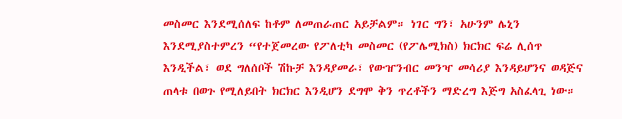መስመር እንደሚሰለፍ ከቶም ለመጠራጠር አይቻልም። ነገር ግን፣ አሁንም ሌኒን እንደሚያስተምረን “የተጀመረው የፖለቲካ መስመር (የፖሌሚክስ) ክርክር ፍሬ ሊሰጥ እንዲችል፣ ወደ ግለሰቦች ሽኩቻ እንዳያመራ፣ የውዠንብር መንዣ መሳሪያ እንዳይሆንና ወዳጅና ጠላቱ በወጉ የሚለይበት ክርክር እንዲሆን ደግሞ ቅን ጥረቶችን ማድረግ እጅግ አስፈላጊ ነው።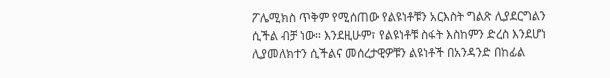ፖሌሚክስ ጥቅም የሚሰጠው የልዩነቶቹን አርእስት ግልጽ ሊያደርግልን ሲችል ብቻ ነው። እንደዚሁም፣ የልዩነቶቹ ስፋት እስከምን ድረስ እንደሆነ ሊያመለክተን ሲችልና መሰረታዊዎቹን ልዩነቶች በአንዳንድ በከፊል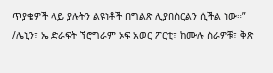ጥያቄዎች ላይ ያሉትን ልዩነቶች በግልጽ ሊያበስርልን ሲችል ነው።” /ሌኒን፣ ኤ ድራፍት ኘሮግራም ኦፍ አወር ፖርቲ፣ ከሙሉ ስራዎቹ፣ ቅጽ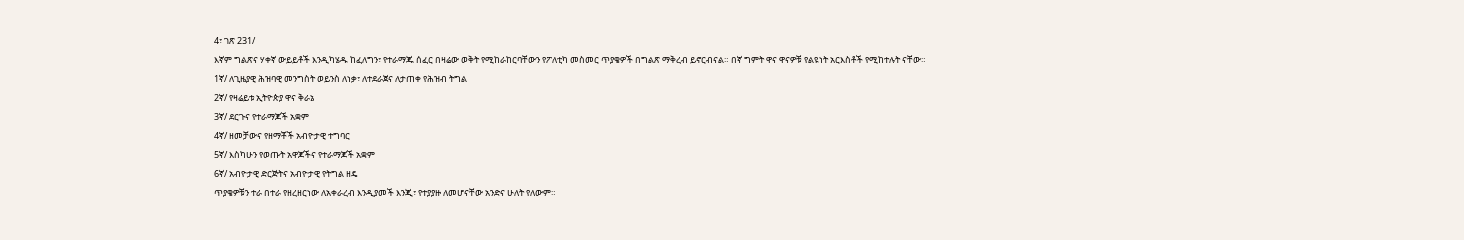4፣ ገጽ 231/
እኛም ግልጽና ሃቀኛ ውይይቶች እንዲካሄዱ ከፈለግን፣ የተራማጁ ሰፈር በዛሬው ወቅት የሚከራከርባቸውን የፖለቲካ መስመር ጥያቄዎች በግልጽ ማቅረብ ይኖርብናል። በኛ ግምት ዋና ዋናዎቹ የልዩነት አርእስቶች የሚከተሉት ናቸው።
1ኛ/ ለጊዜያዊ ሕዝባዊ መንግስት ወይንስ ለነቃ፣ ለተደራጀና ለታጠቀ የሕዝብ ትግል
2ኛ/ የዛሬይቱ ኢትዮጵያ ዋና ቅራኔ
3ኛ/ ደርጉና የተራማጆች አቋም
4ኛ/ ዘመቻውና የዘማቾች አብዮታዊ ተግባር
5ኛ/ እስካሁን የወጡት አዋጆችና የተራማጆች አቋም
6ኛ/ አብዮታዊ ድርጅትና አብዮታዊ የትግል ዘዴ
ጥያቄዎቹን ተራ በተራ የዘረዘርነው ለአቀራረብ እንዲያመች እንጂ፣ የተያያዙ ለመሆናቸው አንድና ሁለት የለውም።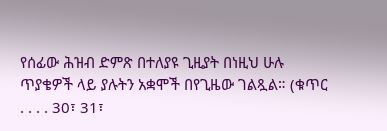የሰፊው ሕዝብ ድምጽ በተለያዩ ጊዚያት በነዚህ ሁሉ ጥያቄዎች ላይ ያሉትን አቋሞች በየጊዜው ገልጿል። (ቁጥር . . . . 30፣ 31፣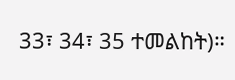33፣ 34፣ 35 ተመልከት)።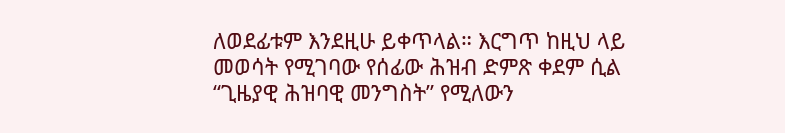ለወደፊቱም እንደዚሁ ይቀጥላል። እርግጥ ከዚህ ላይ መወሳት የሚገባው የሰፊው ሕዝብ ድምጽ ቀደም ሲል “ጊዜያዊ ሕዝባዊ መንግስት” የሚለውን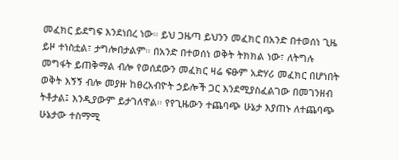መፈክር ይደግፍ እንደነበረ ነው። ይህ ጋዜጣ ይህንን መፈክር በአንድ በተወሰነ ጊዜ ይዞ ተነስቷል፣ ታግሎበታልም። በአንድ በተወሰነ ወቅት ትክክል ነው፣ ለትግሉ መግፋት ይጠቅማል ብሎ የወሰደውን መፈክር ዛሬ ፍፁም አድሃሪ መፈክር በሆነበት ወቅት እኝኝ ብሎ መያዙ ከፀረአብዮት ኃይሎች ጋር እንደሚያስፈልገው በመገንዘብ ትቶታል፤ እንዲያውም ይታገለዋል። የየጊዜውን ተጨባጭ ሁኔታ እያጠኑ ለተጨባጭ ሁኔታው ተስማሚ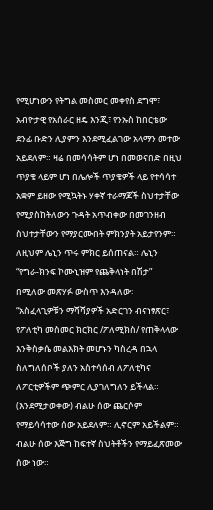የሚሆነውን የትግል መስመር መቀየስ ደግሞ፣ አብዮታዊ የአሰራር ዘዴ እንጂ፣ የንኡስ ከበርቴው ደንፊ ቡድን ሊያምን እንደሚፈልገው አላማን መተው አይደለም። ዛሬ በመሳሳትም ሆነ በመወናበድ በዚህ ጥያቄ ላይም ሆነ በሌሎች ጥያቄዎች ላይ የተሳሳተ አቋም ይዘው የሚኳትኑ ሃቀኛ ተራማጆች ስህተታቸው የሚያስከትለውን ጉዳት አጥብቀው በመገንዘብ ስህተታቸውን የማያርሙበት ምክንያት አይታየንም። ለዚህም ሌኒን ጥሩ ምክር ይሰጠናል። ሌኒን “የግራ-ክንፍ ኮሙኒዝም የጨቅላነት በሽታ” በሚለው መጽሃፉ ውስጥ እንዳለው፡
“አስፈላጊዎቹን ማሻሻያዎች አድርገን ብናነፃጽር፣ የፖለቲካ መስመር ክርክር /ፖለሚክስ/ የጠቅላላው እንቅስቃሴ መልእክት መሆኑን ካስረዳ በኋላ ስለግለሰቦች ያለን አስተሳሰብ ለፖለቲካና ለፖርቲዎችም ጭምር ሊያገለግለን ይችላል። (እንደሚታወቀው) ብልሁ ሰው ጨርሶም የማይሳሳተው ሰው አይደለም። ሊኖርም አይችልም። ብልሁ ሰው እጅግ ከፍተኛ ስህትቶችን የማይፈጽመው ሰው ነው።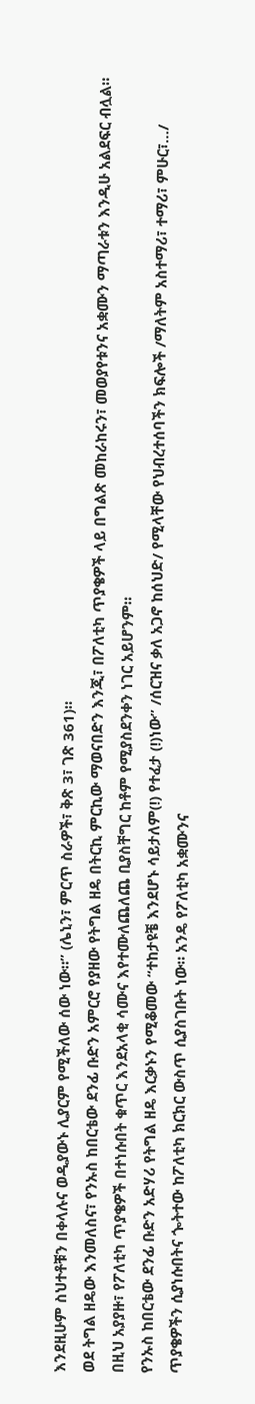እንደዚሁም ስህተቶቹን በቀላሉና ወዲያውኑ ሊያርም የሚችለው ሰው ነው።” (ሌኒን፣ ምርጥ ስራዎች፣ ቅጽ 3፣ ገጽ 361)።
ወደ ትግል ዘዴው እንመለስና፣ የንኡስ ከበርቴው ደንፊ ቡድን አምርሮ የያዘው የትግል ዘዴ በትርኪ ምርኪው ማወናበድን እንጂ፣ በፖለቲካ ጥያቄዎች ላይ በግልጽ መከራከሩን፣ መወያየቱንና አቋሙን ማጣራቱን እንዲሁ አልደፍር ብሏል። በዚህ አያያዙ፣ የፖለቲካ ጥያቄዎች በተነሱበት ቁጥር እንደአላቂ ሳሙና እየተሙለጨለጨ ቢያስቸግር ከቶም የሚያስደንቀን ነገር አይሆንም።
የንኡስ ከበርቴው ደንፊ ቡድን አድሃሪ የትግል ዘዴ እርቃኑን የሚቆመው “ተከታዩቼ እንደሆኑ ሳይታለም(!) የተፈታ (!)ነው” /ሰርዝና ቃለ አጋኖ ከሰህድ/ የሚላቸው የህብረተሰባችን ክፍሎች /ማለትም አስተማሪ፣ ተማሪ፣ ምሁር፣…/ ጥያቄዎችን ሲያነሱበትና ጐትተው ከፖለቲካ ክርክር ውስጥ ሲያስገቡት ነው። አንዴ የፖለቲካ አቋሙንና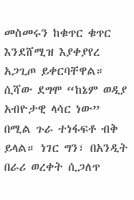መስመሩን ከቁጥር ቁጥር እንደሸሚዝ እያቀያየረ አጋጊጦ ይቀርባቸዋል። ሲሻው ደግሞ “ከኔም ወዲያ አብዮታዊ ላሳር ነው” በሚል ጉራ ተነፋፍቶ ብቅ ይላል። ነገር ግን፣ በአንዲት በራሪ ወረቀት ሲጋለጥ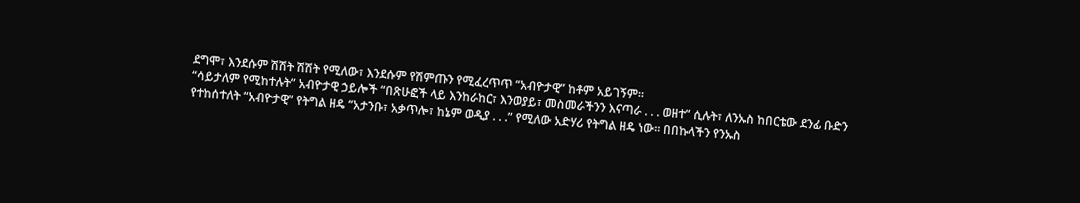ደግሞ፣ እንደሱም ሽሽት ሽሽት የሚለው፣ እንደሱም የሽምጡን የሚፈረጥጥ “አብዮታዊ” ከቶም አይገኝም።
“ሳይታለም የሚከተሉት” አብዮታዊ ኃይሎች “በጽሁፎች ላይ እንከራከር፣ እንወያይ፣ መስመራችንን እናጣራ . . . ወዘተ” ሲሉት፣ ለንኡስ ከበርቴው ደንፊ ቡድን የተከሰተለት “አብዮታዊ” የትግል ዘዴ “አታንቡ፣ አቃጥሎ፣ ከኔም ወዲያ . . .” የሚለው አድሃሪ የትግል ዘዴ ነው። በበኩላችን የንኡስ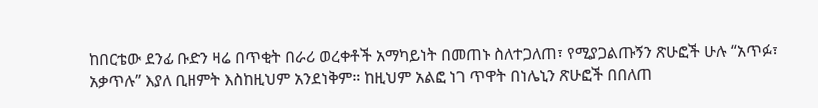ከበርቴው ደንፊ ቡድን ዛሬ በጥቂት በራሪ ወረቀቶች አማካይነት በመጠኑ ስለተጋለጠ፣ የሚያጋልጡኝን ጽሁፎች ሁሉ “አጥፉ፣ አቃጥሉ” እያለ ቢዘምት እስከዚህም አንደነቅም። ከዚህም አልፎ ነገ ጥዋት በነሌኒን ጽሁፎች በበለጠ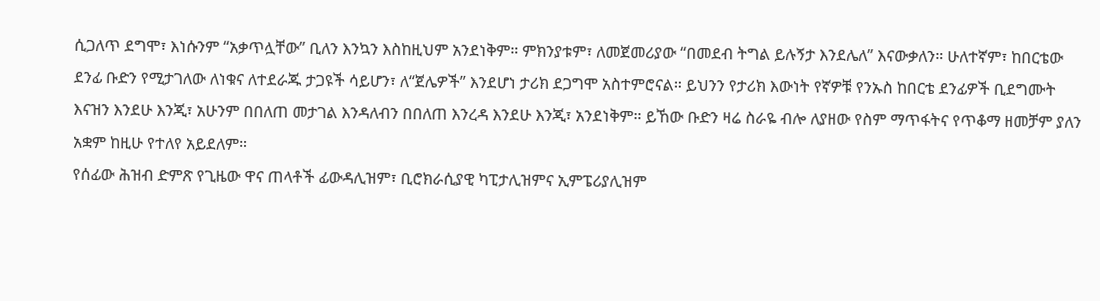ሲጋለጥ ደግሞ፣ እነሱንም “አቃጥሏቸው” ቢለን እንኳን እስከዚህም አንደነቅም። ምክንያቱም፣ ለመጀመሪያው “በመደብ ትግል ይሉኝታ እንደሌለ” እናውቃለን። ሁለተኛም፣ ከበርቴው ደንፊ ቡድን የሚታገለው ለነቁና ለተደራጁ ታጋዩች ሳይሆን፣ ለ“ጀሌዎች” እንደሆነ ታሪክ ደጋግሞ አስተምሮናል። ይህንን የታሪክ እውነት የኛዎቹ የንኡስ ከበርቴ ደንፊዎች ቢደግሙት እናዝን እንደሁ እንጂ፣ አሁንም በበለጠ መታገል እንዳለብን በበለጠ እንረዳ እንደሁ እንጂ፣ አንደነቅም። ይኸው ቡድን ዛሬ ስራዬ ብሎ ለያዘው የስም ማጥፋትና የጥቆማ ዘመቻም ያለን አቋም ከዚሁ የተለየ አይደለም።
የሰፊው ሕዝብ ድምጽ የጊዜው ዋና ጠላቶች ፊውዳሊዝም፣ ቢሮክራሲያዊ ካፒታሊዝምና ኢምፔሪያሊዝም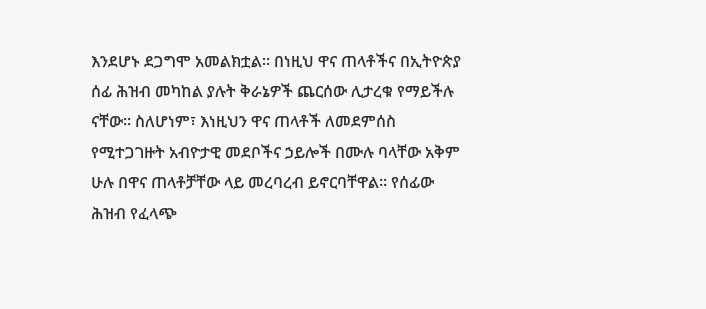እንደሆኑ ደጋግሞ አመልክቷል። በነዚህ ዋና ጠላቶችና በኢትዮጵያ ሰፊ ሕዝብ መካከል ያሉት ቅራኔዎች ጨርሰው ሊታረቁ የማይችሉ ናቸው። ስለሆነም፣ እነዚህን ዋና ጠላቶች ለመደምሰስ የሚተጋገዙት አብዮታዊ መደቦችና ኃይሎች በሙሉ ባላቸው አቅም ሁሉ በዋና ጠላቶቻቸው ላይ መረባረብ ይኖርባቸዋል። የሰፊው ሕዝብ የፈላጭ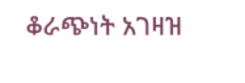ቆራጭነት አገዛዝ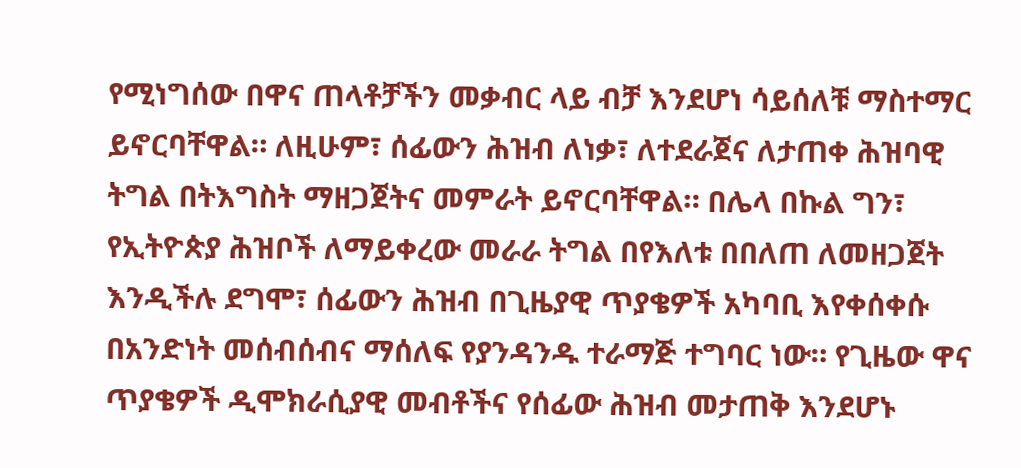የሚነግሰው በዋና ጠላቶቻችን መቃብር ላይ ብቻ እንደሆነ ሳይሰለቹ ማስተማር ይኖርባቸዋል። ለዚሁም፣ ሰፊውን ሕዝብ ለነቃ፣ ለተደራጀና ለታጠቀ ሕዝባዊ ትግል በትእግስት ማዘጋጀትና መምራት ይኖርባቸዋል። በሌላ በኩል ግን፣ የኢትዮጵያ ሕዝቦች ለማይቀረው መራራ ትግል በየእለቱ በበለጠ ለመዘጋጀት እንዲችሉ ደግሞ፣ ሰፊውን ሕዝብ በጊዜያዊ ጥያቄዎች አካባቢ እየቀሰቀሱ በአንድነት መሰብሰብና ማሰለፍ የያንዳንዱ ተራማጅ ተግባር ነው። የጊዜው ዋና ጥያቄዎች ዲሞክራሲያዊ መብቶችና የሰፊው ሕዝብ መታጠቅ እንደሆኑ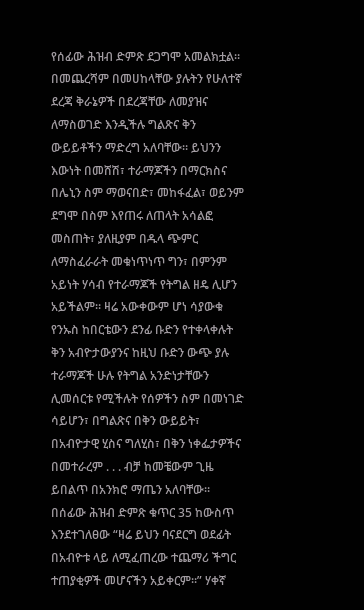የሰፊው ሕዝብ ድምጽ ደጋግሞ አመልክቷል።
በመጨረሻም በመሀከላቸው ያሉትን የሁለተኛ ደረጃ ቅራኔዎች በደረጃቸው ለመያዝና ለማስወገድ እንዲችሉ ግልጽና ቅን ውይይቶችን ማድረግ አለባቸው። ይህንን እውነት በመሸሽ፣ ተራማጆችን በማርክስና በሌኒን ስም ማወናበድ፣ መከፋፈል፣ ወይንም ደግሞ በስም እየጠሩ ለጠላት አሳልፎ መስጠት፣ ያለዚያም በዱላ ጭምር ለማስፈራራት መቁነጥነጥ ግን፣ በምንም አይነት ሃሳብ የተራማጆች የትግል ዘዴ ሊሆን አይችልም። ዛሬ አውቀውም ሆነ ሳያውቁ የንኡስ ከበርቴውን ደንፊ ቡድን የተቀላቀሉት ቅን አብዮታውያንና ከዚህ ቡድን ውጭ ያሉ ተራማጆች ሁሉ የትግል አንድነታቸውን ሊመሰርቱ የሚችሉት የሰዎችን ስም በመነገድ ሳይሆን፣ በግልጽና በቅን ውይይት፣ በአብዮታዊ ሂስና ግለሂስ፣ በቅን ነቀፌታዎችና በመተራረም . . . ብቻ ከመቼውም ጊዜ ይበልጥ በአንክሮ ማጤን አለባቸው። በሰፊው ሕዝብ ድምጽ ቁጥር 35 ከውስጥ እንደተገለፀው “ዛሬ ይህን ባናደርግ ወደፊት በአብዮቱ ላይ ለሚፈጠረው ተጨማሪ ችግር ተጠያቂዎች መሆናችን አይቀርም።” ሃቀኛ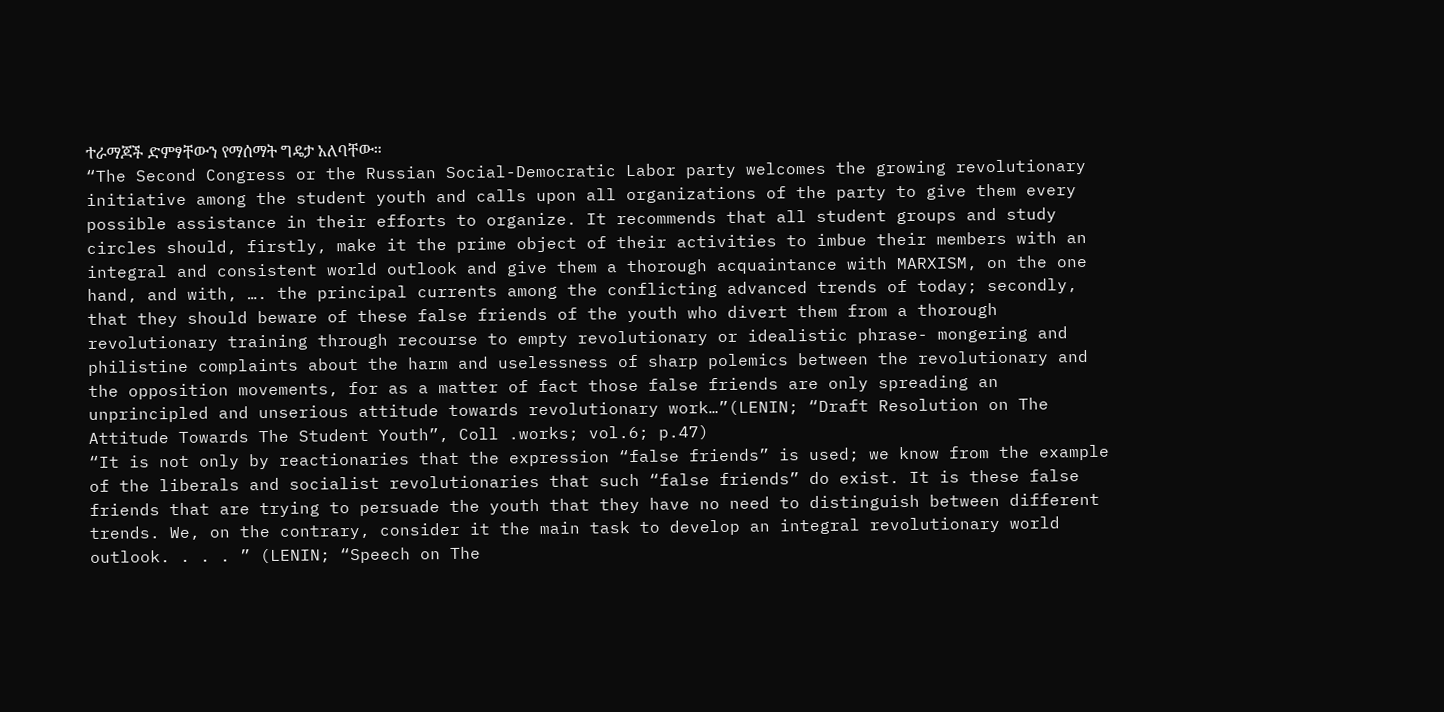ተራማጆች ድምፃቸውን የማሰማት ግዴታ አለባቸው።
“The Second Congress or the Russian Social-Democratic Labor party welcomes the growing revolutionary initiative among the student youth and calls upon all organizations of the party to give them every possible assistance in their efforts to organize. It recommends that all student groups and study circles should, firstly, make it the prime object of their activities to imbue their members with an integral and consistent world outlook and give them a thorough acquaintance with MARXISM, on the one hand, and with, …. the principal currents among the conflicting advanced trends of today; secondly, that they should beware of these false friends of the youth who divert them from a thorough revolutionary training through recourse to empty revolutionary or idealistic phrase- mongering and philistine complaints about the harm and uselessness of sharp polemics between the revolutionary and the opposition movements, for as a matter of fact those false friends are only spreading an unprincipled and unserious attitude towards revolutionary work…”(LENIN; “Draft Resolution on The Attitude Towards The Student Youth”, Coll .works; vol.6; p.47)
“It is not only by reactionaries that the expression “false friends” is used; we know from the example of the liberals and socialist revolutionaries that such “false friends” do exist. It is these false friends that are trying to persuade the youth that they have no need to distinguish between different trends. We, on the contrary, consider it the main task to develop an integral revolutionary world outlook. . . . ” (LENIN; “Speech on The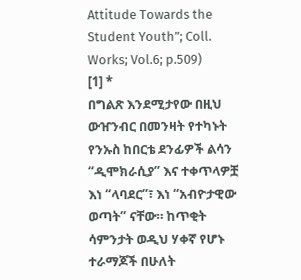Attitude Towards the Student Youth”; Coll. Works; Vol.6; p.509)
[1] *
በግልጽ እንደሚታየው በዚህ ውዠንብር በመንዛት የተካኑት የንኡስ ከበርቴ ደንፊዎች ልሳን “ዲሞክራሲያ” እና ተቀጥላዎቿ እነ “ላባደር”፣ እነ “አብዮታዊው ወጣት” ናቸው። ከጥቂት ሳምንታት ወዲህ ሃቀኛ የሆኑ ተራማጆች በሁለት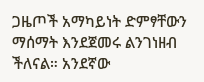ጋዜጦች አማካይነት ድምፃቸውን ማሰማት እንደጀመሩ ልንገነዘብ ችለናል። አንደኛው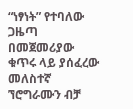“ነፃነት” የተባለው ጋዜጣ በመጀመሪያው ቁጥሩ ላይ ያሰፈረው መለስተኛ ኘሮግራሙን ብቻ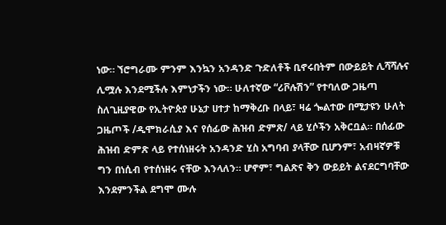ነው። ኘሮግራሙ ምንም እንኳን አንዳንድ ጉድለቶች ቢኖሩበትም በውይይት ሊሻሻሉና ሊሟሉ እንደሚችሉ እምነታችን ነው። ሁለተኛው “ሪቮሉሽን” የተባለው ጋዜጣ ስለጊዚያዊው የኢትዮጵያ ሁኔታ ሀተታ ከማቅረቡ በላይ፣ ዛሬ ጐልተው በሚታዩን ሁለት ጋዜጦች /ዲሞክራሲያ እና የሰፊው ሕዝብ ድምጽ/ ላይ ሂሶችን አቅርቧል። በሰፊው ሕዝብ ድምጽ ላይ የተሰነዘሩት አንዳንድ ሂስ አግባብ ያላቸው ቢሆንም፣ አብዛኛዎቹ ግን በነሲብ የተሰነዘሩ ናቸው እንላለን። ሆኖም፣ ግልጽና ቅን ውይይት ልናደርግባቸው እንደምንችል ደግሞ ሙሉ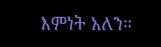እምነት አለን።